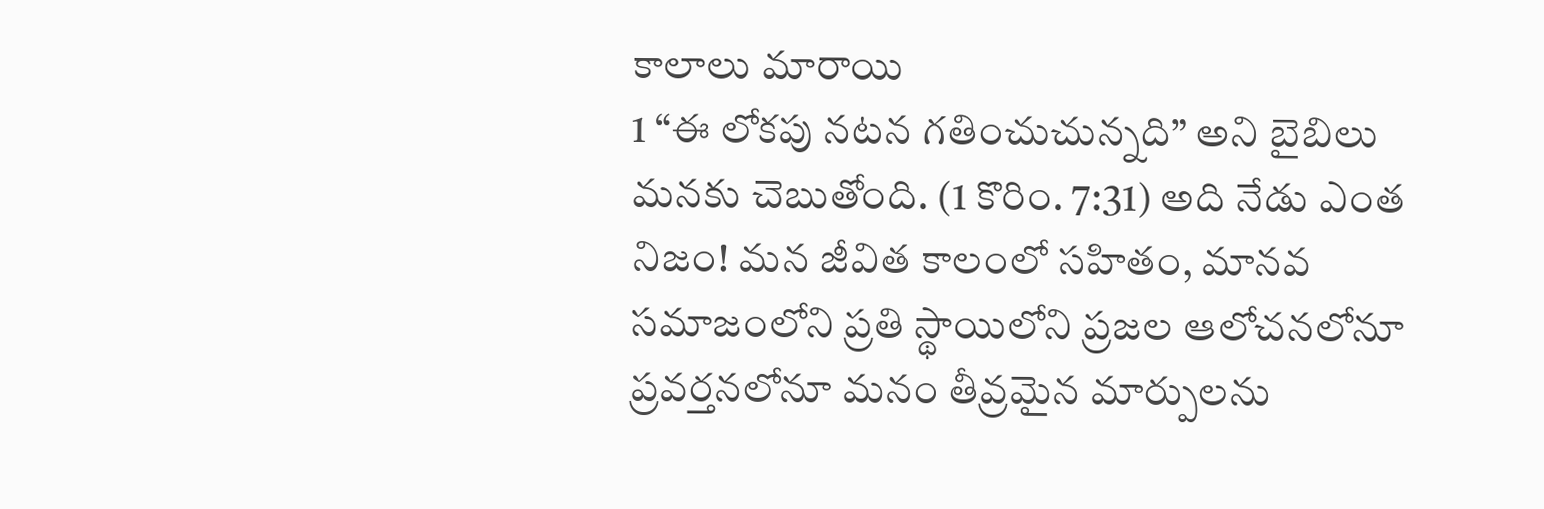కాలాలు మారాయి
1 “ఈ లోకపు నటన గతించుచున్నది” అని బైబిలు మనకు చెబుతోంది. (1 కొరిం. 7:31) అది నేడు ఎంత నిజం! మన జీవిత కాలంలో సహితం, మానవ సమాజంలోని ప్రతి స్థాయిలోని ప్రజల ఆలోచనలోనూ ప్రవర్తనలోనూ మనం తీవ్రమైన మార్పులను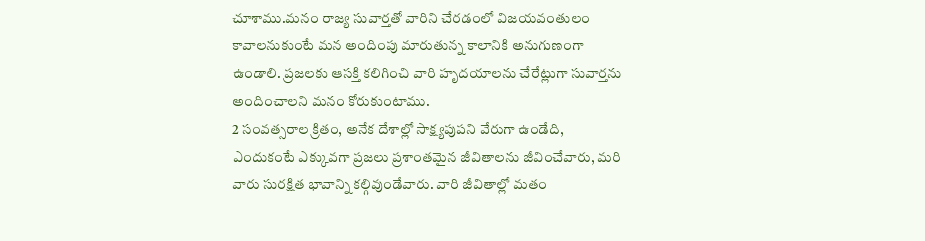చూశాము.మనం రాజ్య సువార్తతో వారిని చేరడంలో విజయవంతులం కావాలనుకుంటే మన అందింపు మారుతున్న కాలానికి అనుగుణంగా ఉండాలి. ప్రజలకు ఆసక్తి కలిగించి వారి హృదయాలను చేరేట్లుగా సువార్తను అందించాలని మనం కోరుకుంటాము.
2 సంవత్సరాల క్రితం, అనేక దేశాల్లో సాక్ష్యపుపని వేరుగా ఉండేది, ఎందుకంటే ఎక్కువగా ప్రజలు ప్రశాంతమైన జీవితాలను జీవించేవారు, మరి వారు సురక్షిత భావాన్ని కల్గివుండేవారు. వారి జీవితాల్లో మతం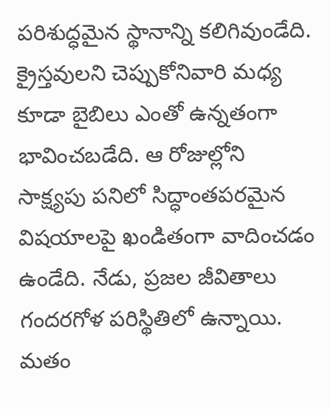పరిశుద్ధమైన స్థానాన్ని కలిగివుండేది. క్రైస్తవులని చెప్పుకోనివారి మధ్య కూడా బైబిలు ఎంతో ఉన్నతంగా భావించబడేది. ఆ రోజుల్లోని సాక్ష్యపు పనిలో సిద్ధాంతపరమైన విషయాలపై ఖండితంగా వాదించడం ఉండేది. నేడు, ప్రజల జీవితాలు గందరగోళ పరిస్థితిలో ఉన్నాయి. మతం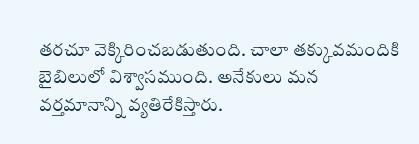తరచూ వెక్కిరించబడుతుంది. చాలా తక్కువమందికి బైబిలులో విశ్వాసముంది. అనేకులు మన వర్తమానాన్ని వ్యతిరేకిస్తారు.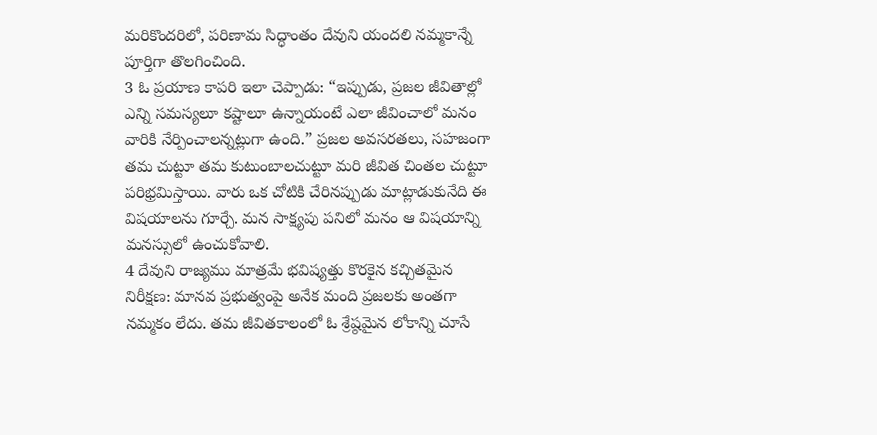మరికొందరిలో, పరిణామ సిద్ధాంతం దేవుని యందలి నమ్మకాన్నే పూర్తిగా తొలగించింది.
3 ఓ ప్రయాణ కాపరి ఇలా చెప్పాడు: “ఇప్పుడు, ప్రజల జీవితాల్లో ఎన్ని సమస్యలూ కష్టాలూ ఉన్నాయంటే ఎలా జీవించాలో మనం వారికి నేర్పించాలన్నట్లుగా ఉంది.” ప్రజల అవసరతలు, సహజంగా తమ చుట్టూ తమ కుటుంబాలచుట్టూ మరి జీవిత చింతల చుట్టూ పరిభ్రమిస్తాయి. వారు ఒక చోటికి చేరినప్పుడు మాట్లాడుకునేది ఈ విషయాలను గూర్చే. మన సాక్ష్యపు పనిలో మనం ఆ విషయాన్ని మనస్సులో ఉంచుకోవాలి.
4 దేవుని రాజ్యము మాత్రమే భవిష్యత్తు కొరకైన కచ్చితమైన నిరీక్షణ: మానవ ప్రభుత్వంపై అనేక మంది ప్రజలకు అంతగా నమ్మకం లేదు. తమ జీవితకాలంలో ఓ శ్రేష్ఠమైన లోకాన్ని చూసే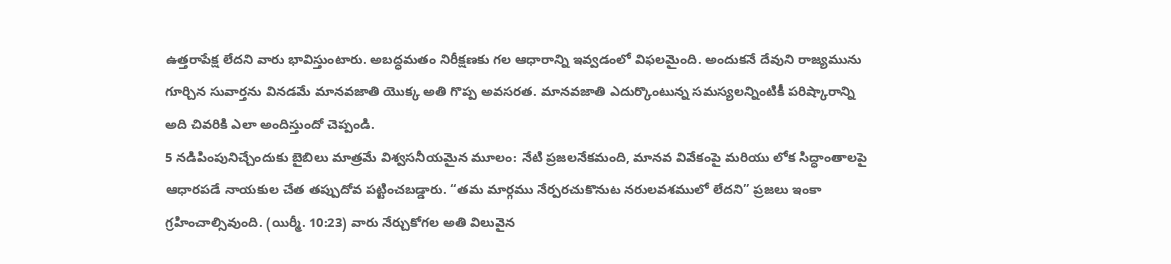ఉత్తరాపేక్ష లేదని వారు భావిస్తుంటారు. అబద్ధమతం నిరీక్షణకు గల ఆధారాన్ని ఇవ్వడంలో విఫలమైంది. అందుకనే దేవుని రాజ్యమును గూర్చిన సువార్తను వినడమే మానవజాతి యొక్క అతి గొప్ప అవసరత. మానవజాతి ఎదుర్కొంటున్న సమస్యలన్నింటికీ పరిష్కారాన్ని అది చివరికి ఎలా అందిస్తుందో చెప్పండి.
5 నడిపింపునిచ్చేందుకు బైబిలు మాత్రమే విశ్వసనీయమైన మూలం: నేటి ప్రజలనేకమంది, మానవ వివేకంపై మరియు లోక సిద్ధాంతాలపై ఆధారపడే నాయకుల చేత తప్పుదోవ పట్టించబడ్డారు. “తమ మార్గము నేర్పరచుకొనుట నరులవశములో లేదని” ప్రజలు ఇంకా గ్రహించాల్సివుంది. (యిర్మీ. 10:23) వారు నేర్చుకోగల అతి విలువైన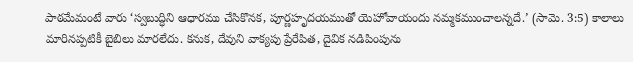పాఠమేమంటే వారు ‘స్వబుద్ధిని ఆధారము చేసికొనక, పూర్ణహృదయముతో యెహోవాయందు నమ్మకముంచాలన్నదే.’ (సామె. 3:5) కాలాలు మారినప్పటికీ బైబిలు మారలేదు. కనుక, దేవుని వాక్యపు ప్రేరేపిత, దైవిక నడిపింపును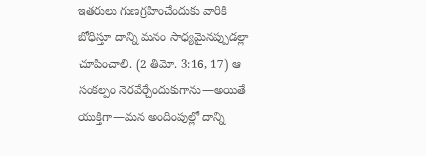ఇతరులు గుణగ్రహించేందుకు వారికి బోధిస్తూ దాన్ని మనం సాధ్యమైనప్పుడల్లా చూపించాలి. (2 తిమో. 3:16, 17) ఆ సంకల్పం నెరవేర్చేందుకుగాను—అయితే యుక్తిగా—మన అందింపుల్లో దాన్ని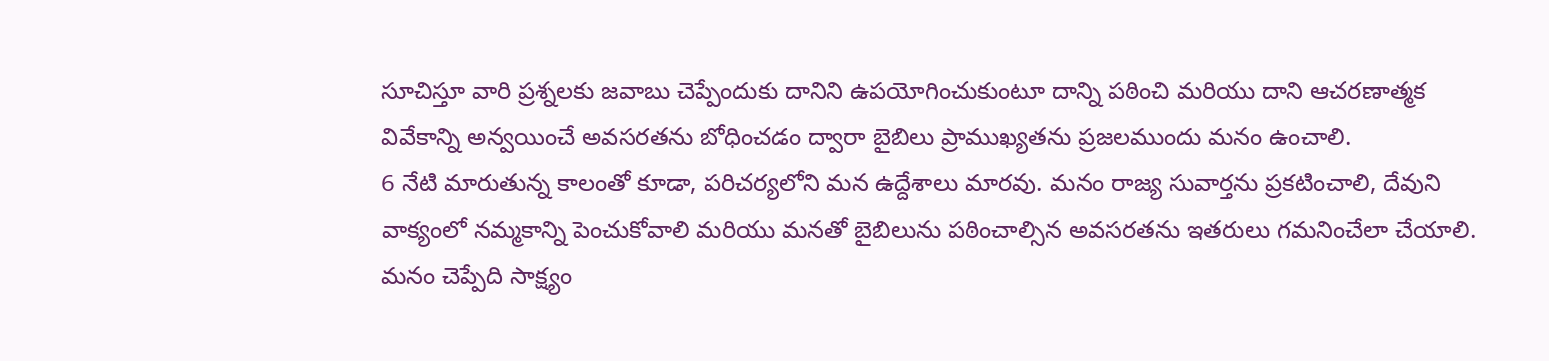సూచిస్తూ వారి ప్రశ్నలకు జవాబు చెప్పేందుకు దానిని ఉపయోగించుకుంటూ దాన్ని పఠించి మరియు దాని ఆచరణాత్మక వివేకాన్ని అన్వయించే అవసరతను బోధించడం ద్వారా బైబిలు ప్రాముఖ్యతను ప్రజలముందు మనం ఉంచాలి.
6 నేటి మారుతున్న కాలంతో కూడా, పరిచర్యలోని మన ఉద్దేశాలు మారవు. మనం రాజ్య సువార్తను ప్రకటించాలి, దేవుని వాక్యంలో నమ్మకాన్ని పెంచుకోవాలి మరియు మనతో బైబిలును పఠించాల్సిన అవసరతను ఇతరులు గమనించేలా చేయాలి. మనం చెప్పేది సాక్ష్యం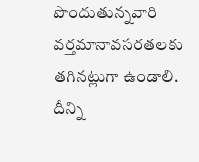పొందుతున్నవారి వర్తమానావసరతలకు తగినట్లుగా ఉండాలి. దీన్ని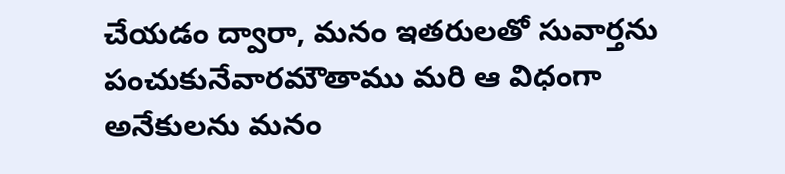చేయడం ద్వారా, మనం ఇతరులతో సువార్తను పంచుకునేవారమౌతాము మరి ఆ విధంగా అనేకులను మనం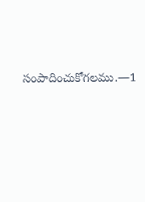సంపాదించుకోగలము.—1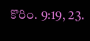కొరిం. 9:19, 23.